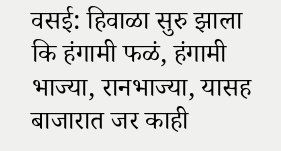वसई: हिवाळा सुरु झाला कि हंगामी फळं, हंगामी भाज्या, रानभाज्या, यासह बाजारात जर काही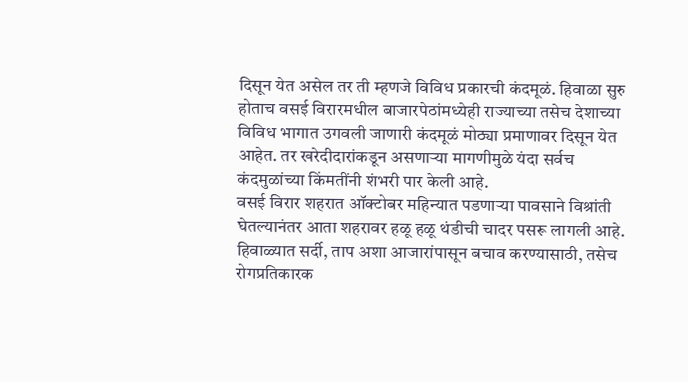दिसून येत असेल तर ती म्हणजे विविध प्रकारची कंदमूळं. हिवाळा सुरु होताच वसई विरारमधील बाजारपेठांमध्येही राज्याच्या तसेच देशाच्या विविध भागात उगवली जाणारी कंदमूळं मोठ्या प्रमाणावर दिसून येत आहेत. तर खरेदीदारांकडून असणाऱ्या मागणीमुळे यंदा सर्वच कंदमुळांच्या किंमतींनी शंभरी पार केली आहे.
वसई विरार शहरात ऑक्टोबर महिन्यात पडणाऱ्या पावसाने विश्रांती घेतल्यानंतर आता शहरावर हळू हळू थंडीची चादर पसरू लागली आहे. हिवाळ्यात सर्दी, ताप अशा आजारांपासून बचाव करण्यासाठी, तसेच रोगप्रतिकारक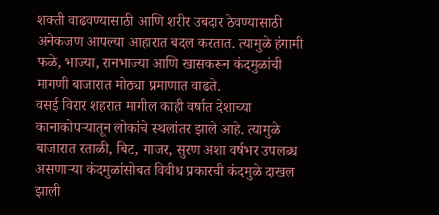शक्ती वाढवण्यासाठी आणि शरीर उबदार ठेवण्यासाठी अनेकजण आपल्या आहारात बदल करतात. त्यामुळे हंगामी फळे, भाज्या, रानभाज्या आणि खासकरून कंदमुळांची मागणी बाजारात मोठ्या प्रमाणात वाढते.
वसई विरार शहरात मागील काही वर्षात देशाच्या कानाकोपऱ्यातून लोकांचे स्थलांतर झाले आहे. त्यामुळे बाजारात रताळी, बिट, गाजर, सुरण अशा वर्षभर उपलब्ध असणाऱ्या कंदमुळांसोबत विवीध प्रकारची कंदमुळे दाखल झाली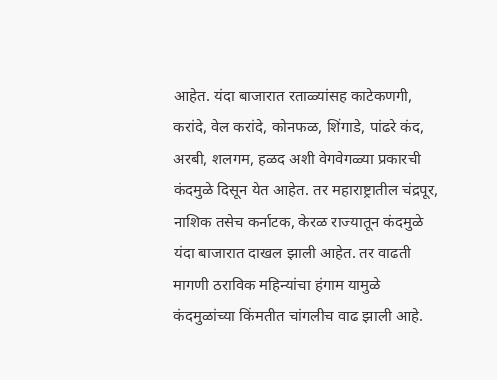आहेत. यंदा बाजारात रताळ्यांसह काटेकणगी, करांदे, वेल करांदे, कोनफळ, शिंगाडे, पांढरे कंद, अरबी, शलगम, हळद अशी वेगवेगळ्या प्रकारची कंदमुळे दिसून येत आहेत. तर महाराष्ट्रातील चंद्रपूर, नाशिक तसेच कर्नाटक, केरळ राज्यातून कंदमुळे यंदा बाजारात दाखल झाली आहेत. तर वाढती मागणी ठराविक महिन्यांचा हंगाम यामुळे कंदमुळांच्या किंमतीत चांगलीच वाढ झाली आहे.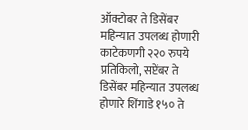ऑक्टोबर ते डिसेंबर महिन्यात उपलब्ध होणारी काटेकणगी २२० रुपये प्रतिकिलो, सप्टेंबर ते डिसेंबर महिन्यात उपलब्ध होणारे शिंगाडे १५० ते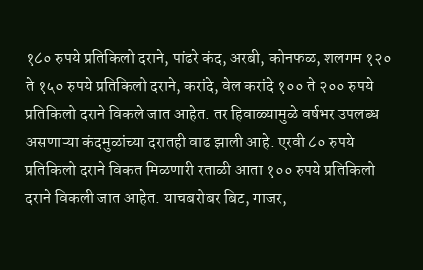१८० रुपये प्रतिकिलो दराने, पांढरे कंद, अरबी, कोनफळ, शलगम १२० ते १५० रुपये प्रतिकिलो दराने, करांदे, वेल करांदे १०० ते २०० रुपये प्रतिकिलो दराने विकले जात आहेत. तर हिवाळ्यामुळे वर्षभर उपलब्ध असणाऱ्या कंदमुळांच्या दरातही वाढ झाली आहे. एरवी ८० रुपये प्रतिकिलो दराने विकत मिळणारी रताळी आता १०० रुपये प्रतिकिलो दराने विकली जात आहेत. याचबरोबर बिट, गाजर,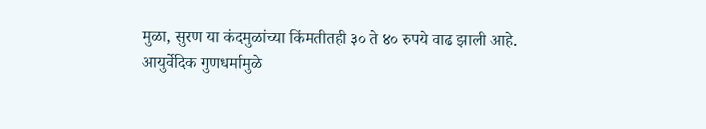मुळा, सुरण या कंदमुळांच्या किंमतीतही ३० ते ४० रुपये वाढ झाली आहे.
आयुर्वेदिक गुणधर्मामुळे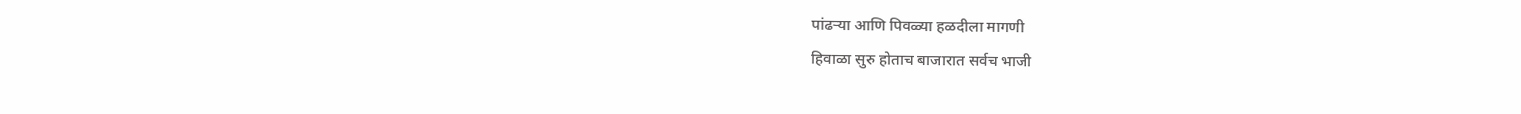पांढऱ्या आणि पिवळ्या हळदीला मागणी
हिवाळा सुरु होताच बाजारात सर्वच भाजी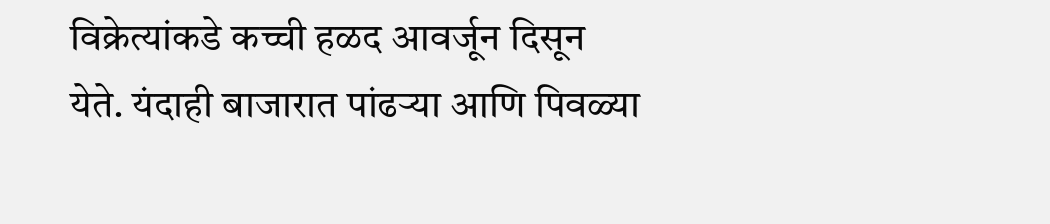विक्रेत्यांकडे कच्ची हळद आवर्जून दिसून येते. यंदाही बाजारात पांढऱ्या आणि पिवळ्या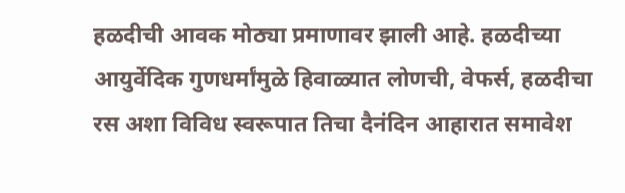हळदीची आवक मोठ्या प्रमाणावर झाली आहे. हळदीच्या आयुर्वेदिक गुणधर्मांमुळे हिवाळ्यात लोणची, वेफर्स, हळदीचा रस अशा विविध स्वरूपात तिचा दैनंदिन आहारात समावेश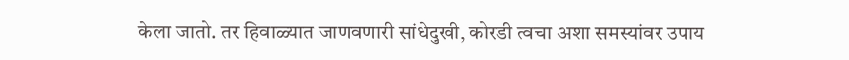केला जातो. तर हिवाळ्यात जाणवणारी सांधेदुखी, कोरडी त्वचा अशा समस्यांवर उपाय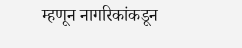म्हणून नागरिकांकडून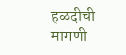हळदीची मागणी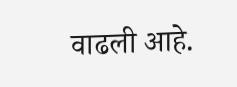वाढली आहे.